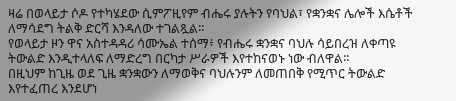ዛሬ በወላይታ ሶዶ የተካሄደው ሲምፖዚየም ብሔሩ ያሉትን የባህል፣ የቋንቋና ሌሎች እሴቶች ለማሳደግ ትልቅ ድርሻ እንዳለው ተገልጿል።
የወላይታ ዞን ዋና አስተዳዳሪ ሳሙኤል ተሰማ፥ የብሔሩ ቋንቋና ባህሉ ሳይበረዝ ለቀጣዩ ትውልድ እንዲተላለፍ ለማድረግ በርካታ ሥራዎች እየተከናወኑ ነው ብለዋል።
በዚህም ከጊዜ ወደ ጊዜ ቋንቋውን ለማወቅና ባህሉንም ለመጠበቅ የሚጥር ትውልድ እየተፈጠረ እንደሆነ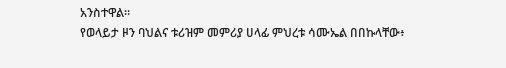አንስተዋል።
የወላይታ ዞን ባህልና ቱሪዝም መምሪያ ሀላፊ ምህረቱ ሳሙኤል በበኩላቸው፥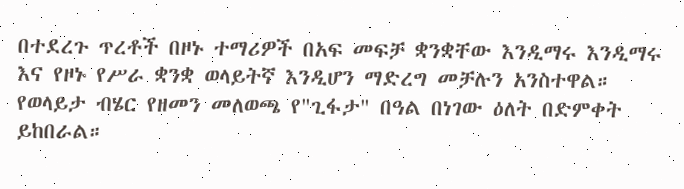በተደረጉ ጥረቶች በዞኑ ተማሪዎች በአፍ መፍቻ ቋንቋቸው እንዲማሩ እንዲማሩ እና የዞኑ የሥራ ቋንቋ ወላይትኛ እንዲሆን ማድረግ መቻሉን አንስተዋል።
የወላይታ ብሄር የዘመን መለወጫ የ"ጊፋታ" በዓል በነገው ዕለት በድምቀት ይከበራል።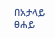በአታላይ ፀሐይ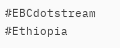#EBCdotstream #Ethiopia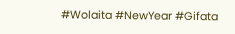#Wolaita #NewYear #Gifata